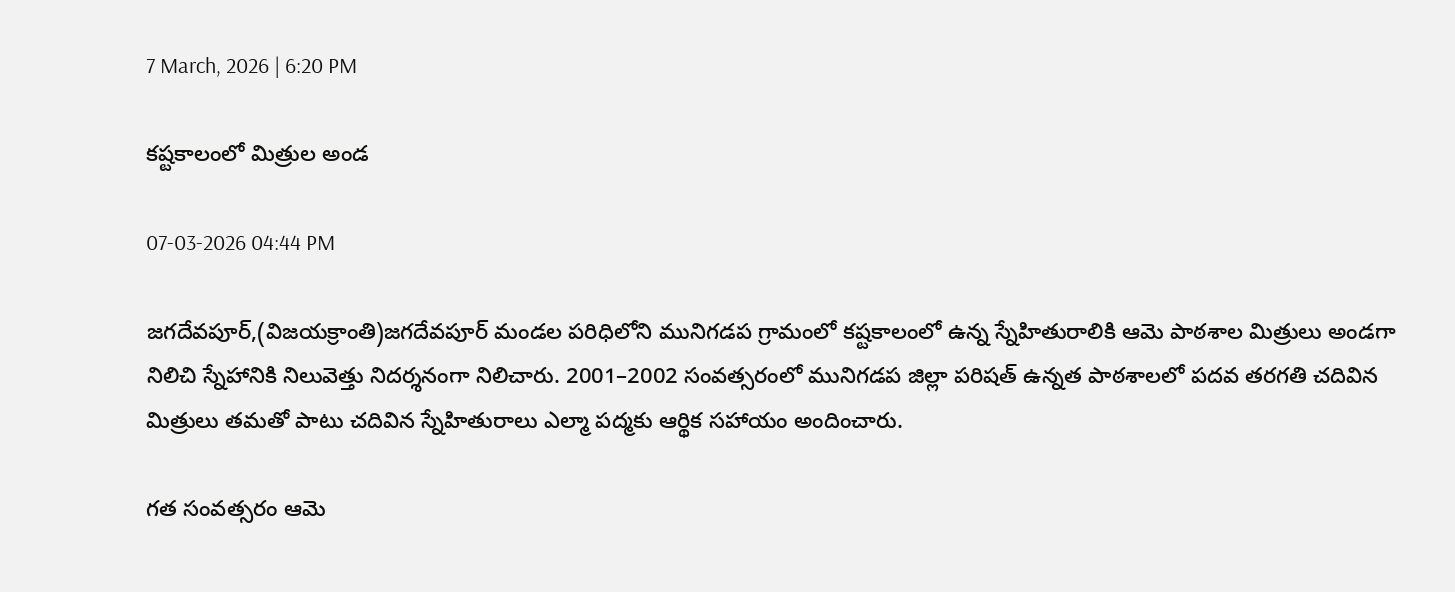7 March, 2026 | 6:20 PM

కష్టకాలంలో మిత్రుల అండ

07-03-2026 04:44 PM

జగదేవపూర్,(విజయక్రాంతి)జగదేవపూర్ మండల పరిధిలోని మునిగడప గ్రామంలో కష్టకాలంలో ఉన్న స్నేహితురాలికి ఆమె పాఠశాల మిత్రులు అండగా నిలిచి స్నేహానికి నిలువెత్తు నిదర్శనంగా నిలిచారు. 2001–2002 సంవత్సరంలో మునిగడప జిల్లా పరిషత్ ఉన్నత పాఠశాలలో పదవ తరగతి చదివిన మిత్రులు తమతో పాటు చదివిన స్నేహితురాలు ఎల్మా పద్మకు ఆర్థిక సహాయం అందించారు.

గత సంవత్సరం ఆమె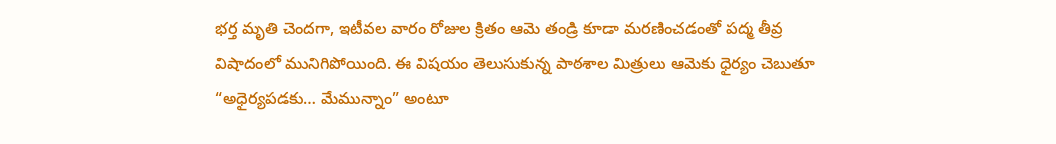భర్త మృతి చెందగా, ఇటీవల వారం రోజుల క్రితం ఆమె తండ్రి కూడా మరణించడంతో పద్మ తీవ్ర విషాదంలో మునిగిపోయింది. ఈ విషయం తెలుసుకున్న పాఠశాల మిత్రులు ఆమెకు ధైర్యం చెబుతూ “అధైర్యపడకు… మేమున్నాం” అంటూ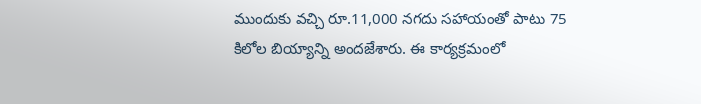ముందుకు వచ్చి రూ.11,000 నగదు సహాయంతో పాటు 75 కిలోల బియ్యాన్ని అందజేశారు. ఈ కార్యక్రమంలో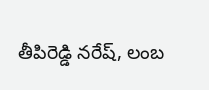తీపిరెడ్డి నరేష్, లంబ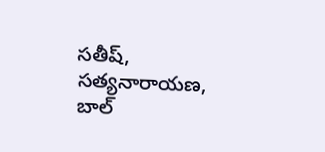సతీష్, సత్యనారాయణ, బాల్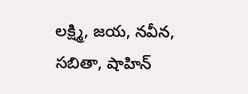లక్ష్మి, జయ, నవీన, సబితా, షాహిన్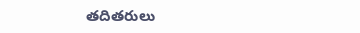తదితరులు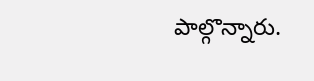పాల్గొన్నారు.